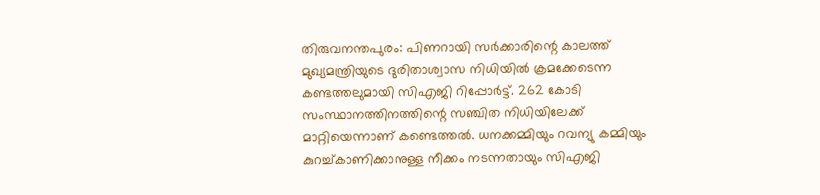തിരുവനന്തപുരം: പിണറായി സർക്കാരിന്റെ കാലത്ത് മുഖ്യമന്ത്രിയുടെ ദുരിതാശ്വാസ നിധിയിൽ ക്രമക്കേടെന്ന കണ്ടത്തലുമായി സിഎജി റിപ്പോർട്ട്. 262 കോടി സംസ്ഥാനത്തിനത്തിന്റെ സഞ്ചിത നിധിയിലേക്ക് മാറ്റിയെന്നാണ് കണ്ടെത്തൽ. ധനക്കമ്മിയും റവന്യു കമ്മിയും കുറച്ച്കാണിക്കാനുള്ള നീക്കം നടന്നതായും സിഎജി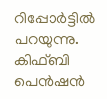റിപ്പോർട്ടിൽ പറയുന്നു. കിഫ്ബി പെൻഷൻ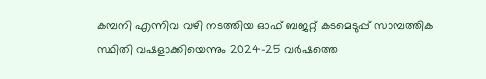കമ്പനി എന്നിവ വഴി നടത്തിയ ഓഫ് ബജറ്റ് കടമെടുപ്പ് സാമ്പത്തിക സ്ഥിതി വഷളാക്കിയെന്നും 2024-25 വർഷത്തെ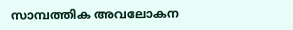സാമ്പത്തിക അവലോകന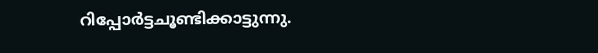റിപ്പോർട്ടചൂണ്ടിക്കാട്ടുന്നു.